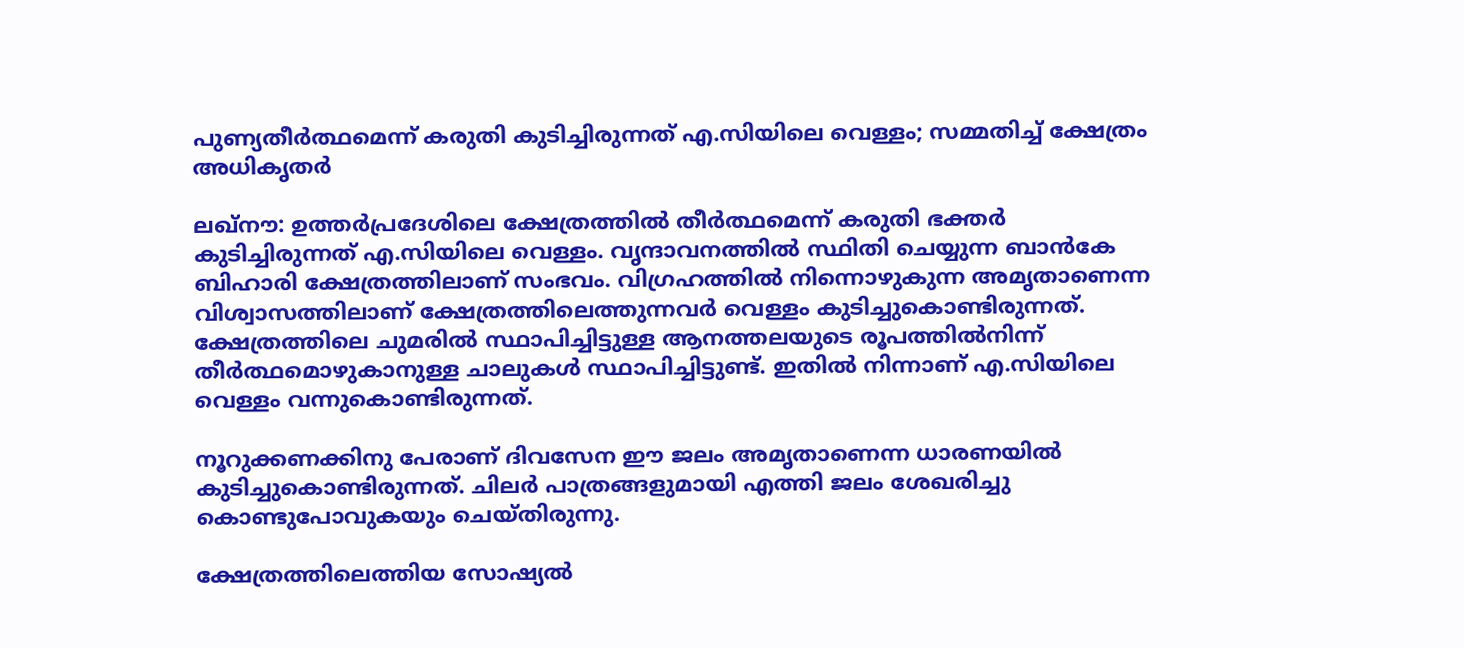പുണ്യതീർത്ഥമെന്ന് കരുതി കുടിച്ചിരുന്നത് എ.സിയിലെ വെള്ളം; സമ്മതിച്ച് ക്ഷേത്രം അധികൃതർ

ലഖ്‌നൗ: ഉത്തര്‍പ്രദേശിലെ ക്ഷേത്രത്തില്‍ തീര്‍ത്ഥമെന്ന് കരുതി ഭക്തര്‍ കുടിച്ചിരുന്നത് എ.സിയിലെ വെള്ളം. വൃന്ദാവനത്തില്‍ സ്ഥിതി ചെയ്യുന്ന ബാന്‍കേ ബിഹാരി ക്ഷേത്രത്തിലാണ് സംഭവം. വിഗ്രഹത്തിൽ നിന്നൊഴുകുന്ന അമൃതാണെന്ന വിശ്വാസത്തിലാണ് ക്ഷേത്രത്തിലെത്തുന്നവര്‍ വെള്ളം കുടിച്ചുകൊണ്ടിരുന്നത്. ക്ഷേത്രത്തിലെ ചുമരില്‍ സ്ഥാപിച്ചിട്ടുള്ള ആനത്തലയുടെ രൂപത്തില്‍നിന്ന് തീര്‍ത്ഥമൊഴുകാനുള്ള ചാലുകള്‍ സ്ഥാപിച്ചിട്ടുണ്ട്. ഇതില്‍ നിന്നാണ് എ.സിയിലെ വെള്ളം വന്നുകൊണ്ടിരുന്നത്.

നൂറുക്കണക്കിനു പേരാണ് ദിവസേന ഈ ജലം അമൃതാണെന്ന ധാരണയില്‍ കുടിച്ചുകൊണ്ടിരുന്നത്. ചിലര്‍ പാത്രങ്ങളുമായി എത്തി ജലം ശേഖരിച്ചു കൊണ്ടുപോവുകയും ചെയ്തിരുന്നു.

ക്ഷേത്രത്തിലെത്തിയ സോഷ്യല്‍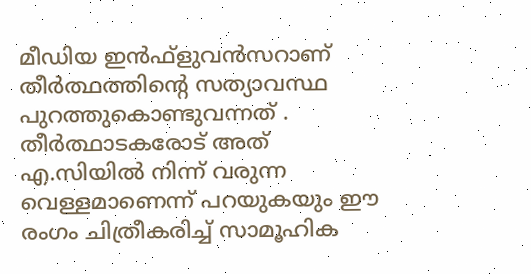മീഡിയ ഇന്‍ഫ്‌ളുവന്‍സറാണ് തീര്‍ത്ഥത്തിന്റെ സത്യാവസ്ഥ പുറത്തുകൊണ്ടുവന്നത് . തീര്‍ത്ഥാടകരോട് അത് എ.സിയില്‍ നിന്ന് വരുന്ന വെള്ളമാണെന്ന് പറയുകയും ഈ രംഗം ചിത്രീകരിച്ച് സാമൂഹിക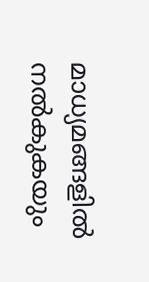മാധ്യമങ്ങളില്‍ നല്‍കുകയും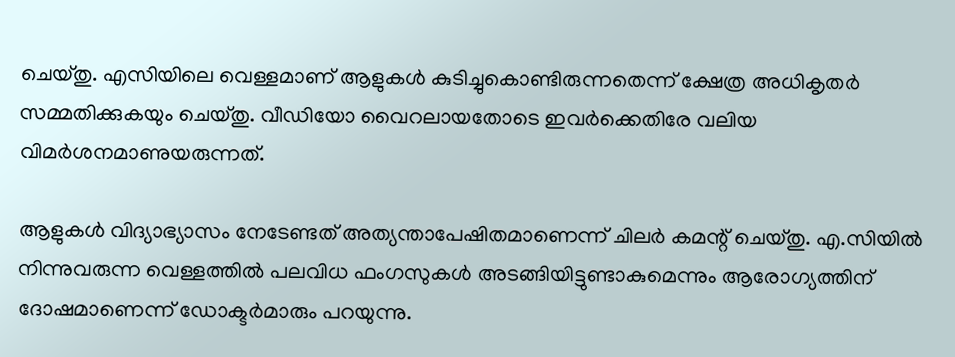ചെയ്തു. എസിയിലെ വെള്ളമാണ് ആളുകള്‍ കുടിച്ചുകൊണ്ടിരുന്നതെന്ന് ക്ഷേത്ര അധികൃതര്‍ സമ്മതിക്കുകയും ചെയ്തു. വീഡിയോ വൈറലായതോടെ ഇവര്‍ക്കെതിരേ വലിയ വിമര്‍ശനമാണുയരുന്നത്.

ആളുകള്‍ വിദ്യാഭ്യാസം നേടേണ്ടത് അത്യന്താപേഷിതമാണെന്ന് ചിലര്‍ കമന്റ് ചെയ്തു. എ.സിയില്‍ നിന്നുവരുന്ന വെള്ളത്തില്‍ പലവിധ ഫംഗസുകൾ അടങ്ങിയിട്ടുണ്ടാകുമെന്നും ആരോഗ്യത്തിന് ദോഷമാണെന്ന് ഡോക്ടര്‍മാരും പറയുന്നു.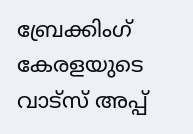ബ്രേക്കിംഗ് കേരളയുടെ വാട്സ് അപ്പ്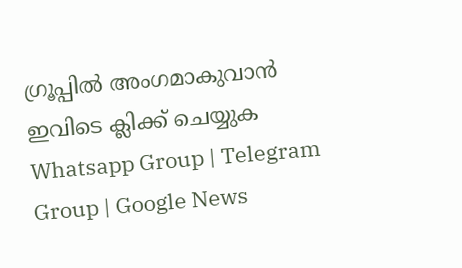ഗ്രൂപ്പിൽ അംഗമാകുവാൻ ഇവിടെ ക്ലിക്ക് ചെയ്യുക Whatsapp Group | Telegram Group | Google News